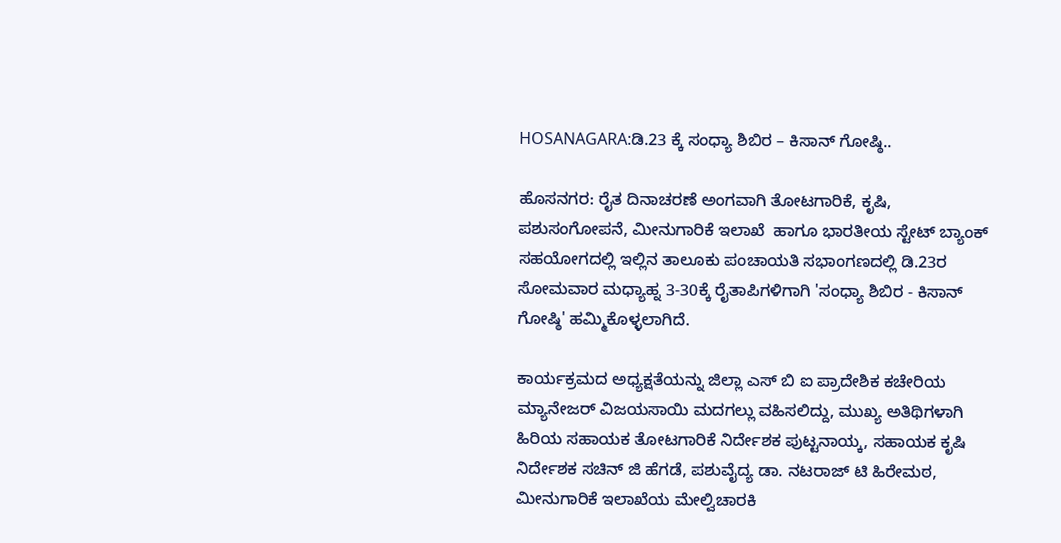HOSANAGARA:ಡಿ.23 ಕ್ಕೆ ಸಂಧ್ಯಾ ಶಿಬಿರ – ಕಿಸಾನ್ ಗೋಷ್ಠಿ..

ಹೊಸನಗರ: ರೈತ ದಿನಾಚರಣೆ ಅಂಗವಾಗಿ ತೋಟಗಾರಿಕೆ, ಕೃಷಿ, ಪಶುಸಂಗೋಪನೆ, ಮೀನುಗಾರಿಕೆ ಇಲಾಖೆ  ಹಾಗೂ ಭಾರತೀಯ ಸ್ಟೇಟ್ ಬ್ಯಾಂಕ್  ಸಹಯೋಗದಲ್ಲಿ ಇಲ್ಲಿನ ತಾಲೂಕು ಪಂಚಾಯತಿ ಸಭಾಂಗಣದಲ್ಲಿ ಡಿ.23ರ ಸೋಮವಾರ ಮಧ್ಯಾಹ್ನ 3-30ಕ್ಕೆ ರೈತಾಪಿಗಳಿಗಾಗಿ 'ಸಂಧ್ಯಾ ಶಿಬಿರ - ಕಿಸಾನ್ ಗೋಷ್ಠಿ' ಹಮ್ಮಿಕೊಳ್ಳಲಾಗಿದೆ.

ಕಾರ್ಯಕ್ರಮದ ಅಧ್ಯಕ್ಷತೆಯನ್ನು ಜಿಲ್ಲಾ ಎಸ್ ಬಿ ಐ ಪ್ರಾದೇಶಿಕ ಕಚೇರಿಯ ಮ್ಯಾನೇಜರ್ ವಿಜಯಸಾಯಿ ಮದಗಲ್ಲು ವಹಿಸಲಿದ್ದು, ಮುಖ್ಯ ಅತಿಥಿಗಳಾಗಿ ಹಿರಿಯ ಸಹಾಯಕ ತೋಟಗಾರಿಕೆ ನಿರ್ದೇಶಕ ಪುಟ್ಟನಾಯ್ಕ, ಸಹಾಯಕ ಕೃಷಿ ನಿರ್ದೇಶಕ ಸಚಿನ್ ಜಿ ಹೆಗಡೆ, ಪಶುವೈದ್ಯ ಡಾ. ನಟರಾಜ್ ಟಿ ಹಿರೇಮಠ, ಮೀನುಗಾರಿಕೆ ಇಲಾಖೆಯ ಮೇಲ್ವಿಚಾರಕಿ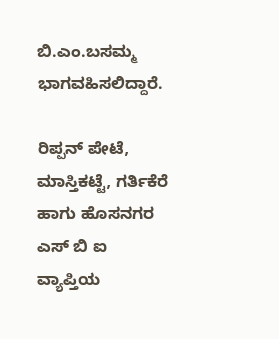ಬಿ.ಎಂ.ಬಸಮ್ಮ ಭಾಗವಹಿಸಲಿದ್ದಾರೆ.

ರಿಪ್ಪನ್ ಪೇಟೆ, ಮಾಸ್ತಿಕಟ್ಟೆ, ಗರ್ತಿಕೆರೆ ಹಾಗು ಹೊಸನಗರ ಎಸ್ ಬಿ ಐ ವ್ಯಾಪ್ತಿಯ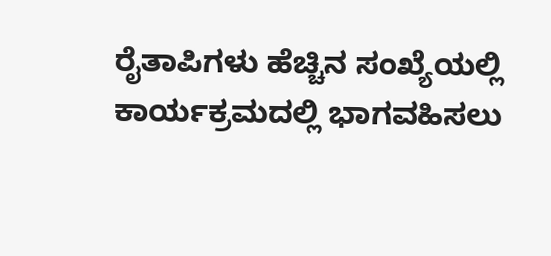ರೈತಾಪಿಗಳು ಹೆಚ್ಚಿನ ಸಂಖ್ಯೆಯಲ್ಲಿ ಕಾರ್ಯಕ್ರಮದಲ್ಲಿ ಭಾಗವಹಿಸಲು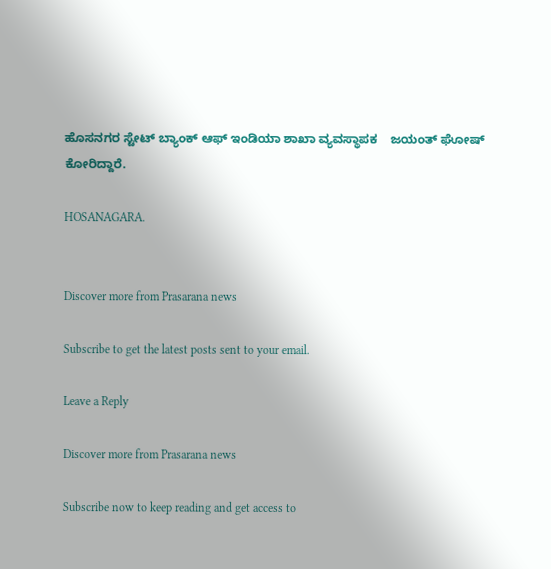ಹೊಸನಗರ ಸ್ಟೇಟ್ ಬ್ಯಾಂಕ್ ಆಫ್ ಇಂಡಿಯಾ ಶಾಖಾ ವ್ಯವಸ್ಥಾಪಕ    ಜಯಂತ್ ಘೋಷ್ ಕೋರಿದ್ದಾರೆ.

HOSANAGARA.


Discover more from Prasarana news

Subscribe to get the latest posts sent to your email.

Leave a Reply

Discover more from Prasarana news

Subscribe now to keep reading and get access to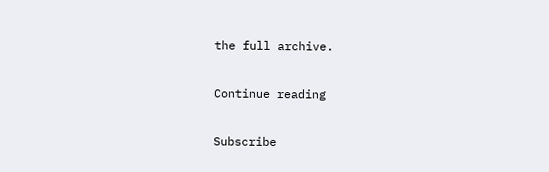the full archive.

Continue reading

Subscribe